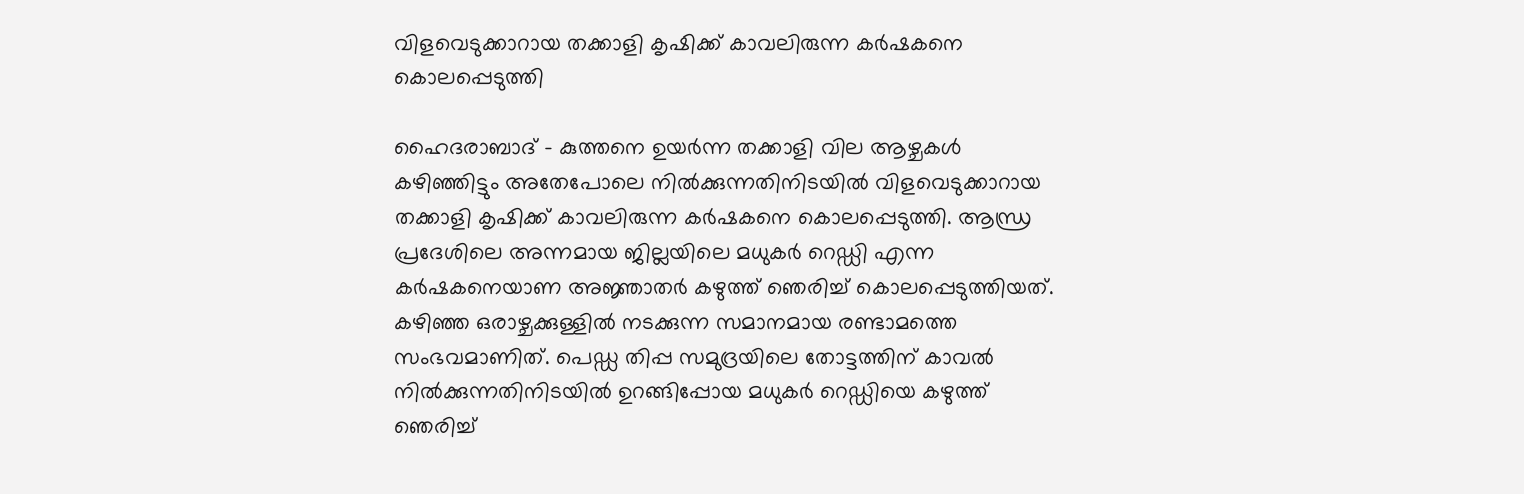വിളവെടുക്കാറായ തക്കാളി കൃഷിക്ക് കാവലിരുന്ന കര്‍ഷകനെ കൊലപ്പെടുത്തി

ഹൈദരാബാദ് - കുത്തനെ ഉയര്‍ന്ന തക്കാളി വില ആഴ്ചകള്‍ കഴിഞ്ഞിട്ടും അതേപോലെ നില്‍ക്കുന്നതിനിടയില്‍ വിളവെടുക്കാറായ തക്കാളി കൃഷിക്ക് കാവലിരുന്ന കര്‍ഷകനെ കൊലപ്പെടുത്തി. ആന്ധ്ര പ്രദേശിലെ അന്നമായ ജില്ലയിലെ മധുകര്‍ റെഡ്ഡി എന്ന കര്‍ഷകനെയാണ അജ്ഞാതര്‍ കഴുത്ത് ഞെരിച്ച് കൊലപ്പെടുത്തിയത്. കഴിഞ്ഞ ഒരാഴ്ചക്കുള്ളില്‍ നടക്കുന്ന സമാനമായ രണ്ടാമത്തെ സംഭവമാണിത്. പെഡ്ഡ തിപ്പ സമുദ്രയിലെ തോട്ടത്തിന് കാവല്‍ നില്‍ക്കുന്നതിനിടയില്‍ ഉറങ്ങിപ്പോയ മധുകര്‍ റെഡ്ഡിയെ കഴുത്ത് ഞെരിച്ച്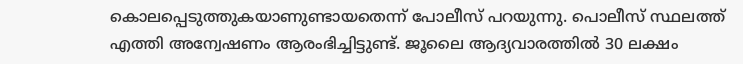കൊലപ്പെടുത്തുകയാണുണ്ടായതെന്ന് പോലീസ് പറയുന്നു. പൊലീസ് സ്ഥലത്ത് എത്തി അന്വേഷണം ആരംഭിച്ചിട്ടുണ്ട്. ജൂലൈ ആദ്യവാരത്തില്‍ 30 ലക്ഷം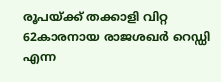രൂപയ്ക്ക് തക്കാളി വിറ്റ 62കാരനായ രാജശഖര്‍ റെഡ്ഡി എന്ന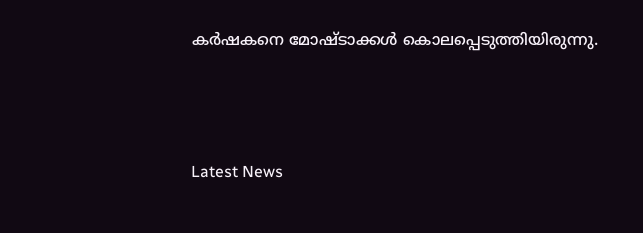കര്‍ഷകനെ മോഷ്ടാക്കള്‍ കൊലപ്പെടുത്തിയിരുന്നു.



Latest News